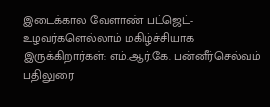இடைக்கால வேளாண் பட்ஜெட்- உழவர்களெல்லாம் மகிழ்ச்சியாக இருக்கிறார்கள்: எம்.ஆர்.கே. பன்னீர்செல்வம் பதிலுரை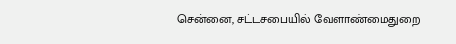சென்னை, சட்டசபையில் வேளாண்மைதுறை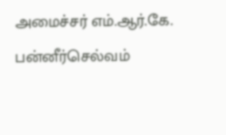அமைச்சர் எம்.ஆர்.கே. பன்னீர்செல்வம்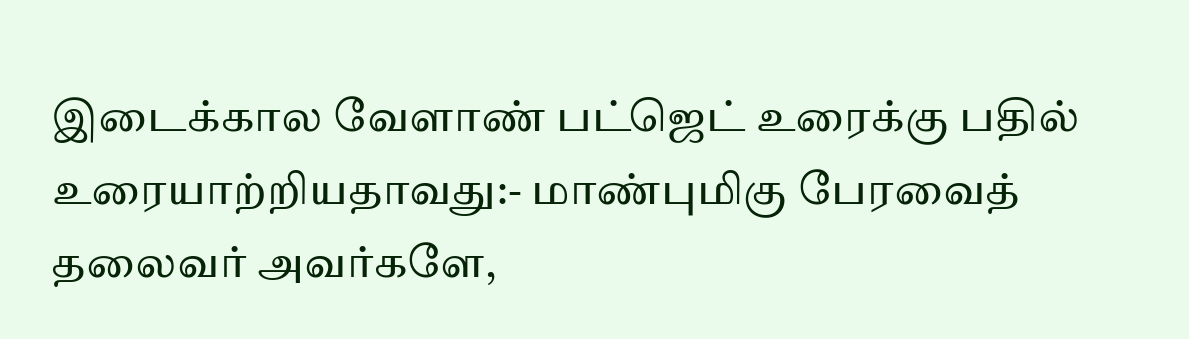இடைக்கால வேளாண் பட்ஜெட் உரைக்கு பதில் உரையாற்றியதாவது:- மாண்புமிகு பேரவைத் தலைவர் அவர்களே,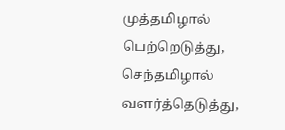முத்தமிழால் பெற்றெடுத்து, செந்தமிழால் வளர்த்தெடுத்து,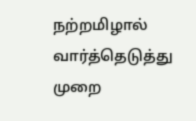நற்றமிழால் வார்த்தெடுத்து முறை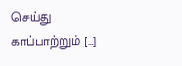செய்து காப்பாற்றும் […]